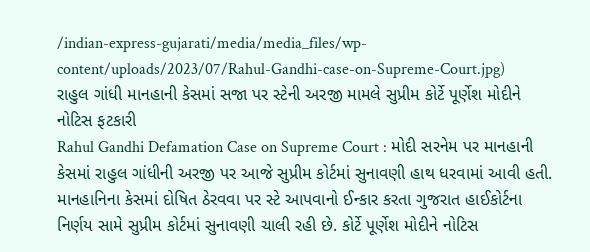/indian-express-gujarati/media/media_files/wp-content/uploads/2023/07/Rahul-Gandhi-case-on-Supreme-Court.jpg)
રાહુલ ગાંધી માનહાની કેસમાં સજા પર સ્ટેની અરજી મામલે સુપ્રીમ કોર્ટે પૂર્ણેશ મોદીને નોટિસ ફટકારી
Rahul Gandhi Defamation Case on Supreme Court : મોદી સરનેમ પર માનહાની કેસમાં રાહુલ ગાંધીની અરજી પર આજે સુપ્રીમ કોર્ટમાં સુનાવણી હાથ ધરવામાં આવી હતી. માનહાનિના કેસમાં દોષિત ઠેરવવા પર સ્ટે આપવાનો ઈન્કાર કરતા ગુજરાત હાઈકોર્ટના નિર્ણય સામે સુપ્રીમ કોર્ટમાં સુનાવણી ચાલી રહી છે. કોર્ટે પૂર્ણેશ મોદીને નોટિસ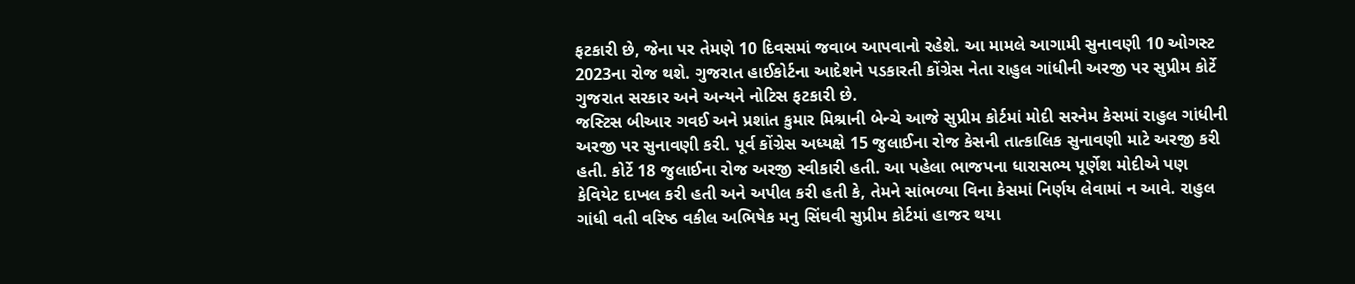ફટકારી છે, જેના પર તેમણે 10 દિવસમાં જવાબ આપવાનો રહેશે. આ મામલે આગામી સુનાવણી 10 ઓગસ્ટ 2023ના રોજ થશે. ગુજરાત હાઈકોર્ટના આદેશને પડકારતી કોંગ્રેસ નેતા રાહુલ ગાંધીની અરજી પર સુપ્રીમ કોર્ટે ગુજરાત સરકાર અને અન્યને નોટિસ ફટકારી છે.
જસ્ટિસ બીઆર ગવઈ અને પ્રશાંત કુમાર મિશ્રાની બેન્ચે આજે સુપ્રીમ કોર્ટમાં મોદી સરનેમ કેસમાં રાહુલ ગાંધીની અરજી પર સુનાવણી કરી. પૂર્વ કોંગ્રેસ અધ્યક્ષે 15 જુલાઈના રોજ કેસની તાત્કાલિક સુનાવણી માટે અરજી કરી હતી. કોર્ટે 18 જુલાઈના રોજ અરજી સ્વીકારી હતી. આ પહેલા ભાજપના ધારાસભ્ય પૂર્ણેશ મોદીએ પણ કેવિયેટ દાખલ કરી હતી અને અપીલ કરી હતી કે, તેમને સાંભળ્યા વિના કેસમાં નિર્ણય લેવામાં ન આવે. રાહુલ ગાંધી વતી વરિષ્ઠ વકીલ અભિષેક મનુ સિંઘવી સુપ્રીમ કોર્ટમાં હાજર થયા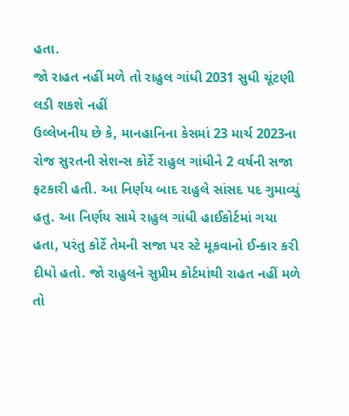હતા.
જો રાહત નહીં મળે તો રાહુલ ગાંધી 2031 સુધી ચૂંટણી લડી શકશે નહીં
ઉલ્લેખનીય છે કે, માનહાનિના કેસમાં 23 માર્ચ 2023ના રોજ સુરતની સેશન્સ કોર્ટે રાહુલ ગાંધીને 2 વર્ષની સજા ફટકારી હતી. આ નિર્ણય બાદ રાહુલે સાંસદ પદ ગુમાવ્યું હતુ. આ નિર્ણય સામે રાહુલ ગાંધી હાઈકોર્ટમાં ગયા હતા, પરંતુ કોર્ટે તેમની સજા પર સ્ટે મૂકવાનો ઈન્કાર કરી દીધો હતો. જો રાહુલને સુપ્રીમ કોર્ટમાંથી રાહત નહીં મળે તો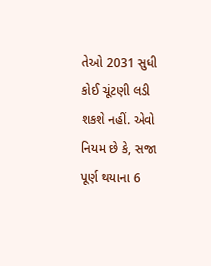તેઓ 2031 સુધી કોઈ ચૂંટણી લડી શકશે નહીં. એવો નિયમ છે કે, સજા પૂર્ણ થયાના 6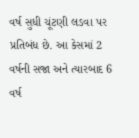વર્ષ સુધી ચૂંટણી લડવા પર પ્રતિબંધ છે. આ કેસમાં 2 વર્ષની સજા અને ત્યારબાદ 6 વર્ષ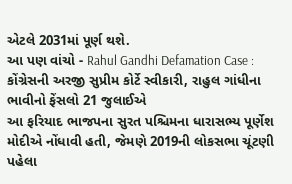એટલે 2031માં પૂર્ણ થશે.
આ પણ વાંચો - Rahul Gandhi Defamation Case : કોંગ્રેસની અરજી સુપ્રીમ કોર્ટે સ્વીકારી, રાહુલ ગાંધીના ભાવીનો ફેંસલો 21 જુલાઈએ
આ ફરિયાદ ભાજપના સુરત પશ્ચિમના ધારાસભ્ય પૂર્ણેશ મોદીએ નોંધાવી હતી, જેમણે 2019ની લોકસભા ચૂંટણી પહેલા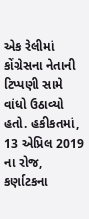એક રેલીમાં કોંગ્રેસના નેતાની ટિપ્પણી સામે વાંધો ઉઠાવ્યો હતો. હકીકતમાં, 13 એપ્રિલ 2019 ના રોજ, કર્ણાટકના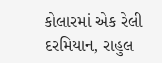કોલારમાં એક રેલી દરમિયાન, રાહુલ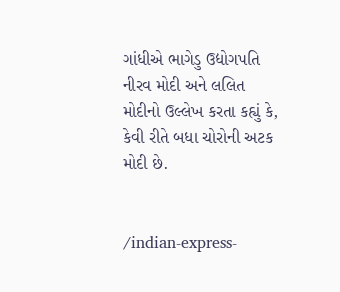ગાંધીએ ભાગેડુ ઉદ્યોગપતિ નીરવ મોદી અને લલિત મોદીનો ઉલ્લેખ કરતા કહ્યું કે, કેવી રીતે બધા ચોરોની અટક મોદી છે.


/indian-express-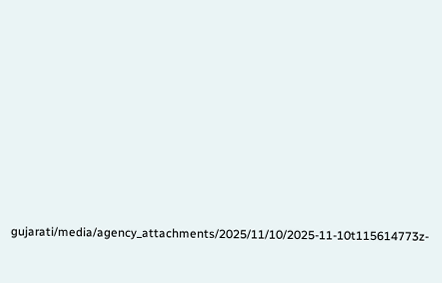gujarati/media/agency_attachments/2025/11/10/2025-11-10t115614773z-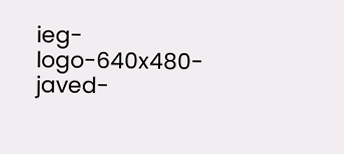ieg-logo-640x480-javed-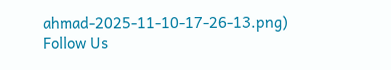ahmad-2025-11-10-17-26-13.png)
Follow Us